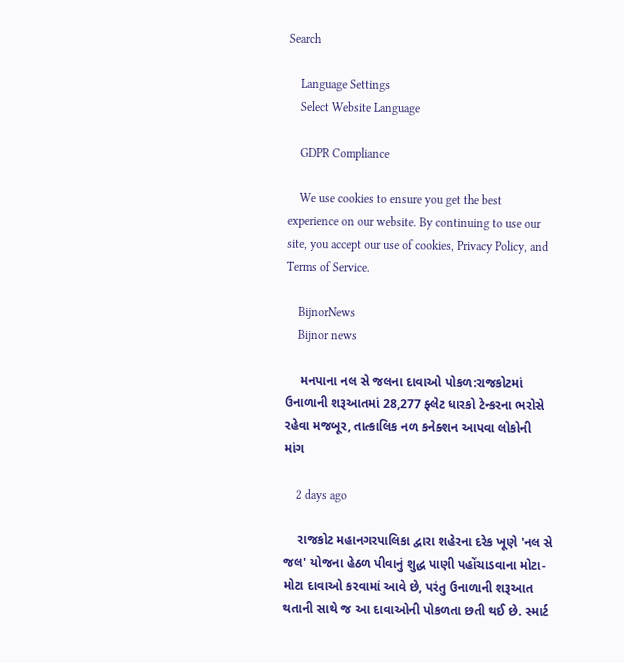Search

    Language Settings
    Select Website Language

    GDPR Compliance

    We use cookies to ensure you get the best experience on our website. By continuing to use our site, you accept our use of cookies, Privacy Policy, and Terms of Service.

    BijnorNews
    Bijnor news

    મનપાના નલ સે જલના દાવાઓ પોકળ:રાજકોટમાં ઉનાળાની શરૂઆતમાં 28,277 ફ્લેટ ધારકો ટેન્કરના ભરોસે રહેવા મજબૂર, તાત્કાલિક નળ કનેક્શન આપવા લોકોની માંગ

    2 days ago

    રાજકોટ મહાનગરપાલિકા દ્વારા શહેરના દરેક ખૂણે 'નલ સે જલ' યોજના હેઠળ પીવાનું શુદ્ધ પાણી પહોંચાડવાના મોટા-મોટા દાવાઓ કરવામાં આવે છે, પરંતુ ઉનાળાની શરૂઆત થતાની સાથે જ આ દાવાઓની પોકળતા છતી થઈ છે. સ્માર્ટ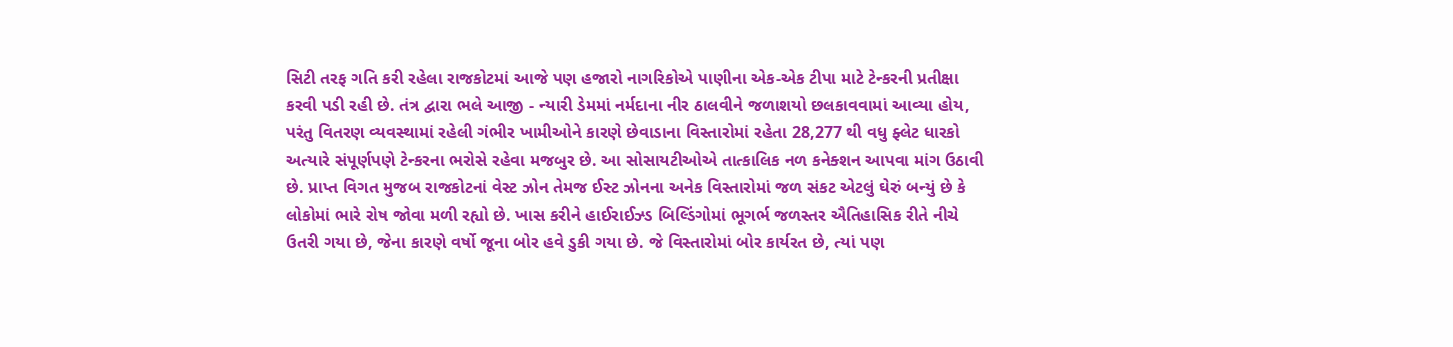સિટી તરફ ગતિ કરી રહેલા રાજકોટમાં આજે પણ હજારો નાગરિકોએ પાણીના એક-એક ટીપા માટે ટેન્કરની પ્રતીક્ષા કરવી પડી રહી છે. તંત્ર દ્વારા ભલે આજી - ન્યારી ડેમમાં નર્મદાના નીર ઠાલવીને જળાશયો છલકાવવામાં આવ્યા હોય, પરંતુ વિતરણ વ્યવસ્થામાં રહેલી ગંભીર ખામીઓને કારણે છેવાડાના વિસ્તારોમાં રહેતા 28,277 થી વધુ ફ્લેટ ધારકો અત્યારે સંપૂર્ણપણે ટેન્કરના ભરોસે રહેવા મજબુર છે. આ સોસાયટીઓએ તાત્કાલિક નળ કનેક્શન આપવા માંગ ઉઠાવી છે. પ્રાપ્ત વિગત મુજબ રાજકોટનાં વેસ્ટ ઝોન તેમજ ઈસ્ટ ઝોનના અનેક વિસ્તારોમાં જળ સંકટ એટલું ઘેરું બન્યું છે કે લોકોમાં ભારે રોષ જોવા મળી રહ્યો છે. ખાસ કરીને હાઈરાઈઝ્ડ બિલ્ડિંગોમાં ભૂગર્ભ જળસ્તર ઐતિહાસિક રીતે નીચે ઉતરી ગયા છે, જેના કારણે વર્ષો જૂના બોર હવે ડુકી ગયા છે. જે વિસ્તારોમાં બોર કાર્યરત છે, ત્યાં પણ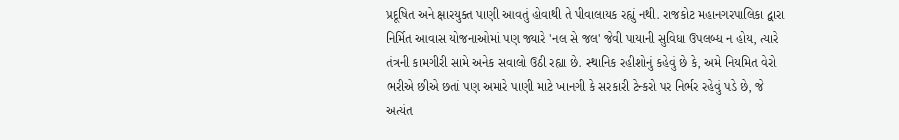પ્રદૂષિત અને ક્ષારયુક્ત પાણી આવતું હોવાથી તે પીવાલાયક રહ્યું નથી. રાજકોટ મહાનગરપાલિકા દ્વારા નિર્મિત આવાસ યોજનાઓમાં પણ જ્યારે 'નલ સે જલ' જેવી પાયાની સુવિધા ઉપલબ્ધ ન હોય, ત્યારે તંત્રની કામગીરી સામે અનેક સવાલો ઉઠી રહ્યા છે. સ્થાનિક રહીશોનું કહેવું છે કે, અમે નિયમિત વેરો ભરીએ છીએ છતાં પણ અમારે પાણી માટે ખાનગી કે સરકારી ટેન્કરો પર નિર્ભર રહેવું પડે છે, જે અત્યંત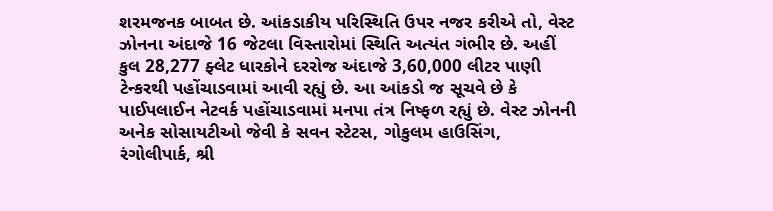શરમજનક બાબત છે. આંકડાકીય પરિસ્થિતિ ઉપર નજર કરીએ તો, વેસ્ટ ઝોનના અંદાજે 16 જેટલા વિસ્તારોમાં સ્થિતિ અત્યંત ગંભીર છે. અહીં કુલ 28,277 ફ્લેટ ધારકોને દરરોજ અંદાજે 3,60,000 લીટર પાણી ટેન્કરથી પહોંચાડવામાં આવી રહ્યું છે. આ આંકડો જ સૂચવે છે કે પાઈપલાઈન નેટવર્ક પહોંચાડવામાં મનપા તંત્ર નિષ્ફળ રહ્યું છે. વેસ્ટ ઝોનની અનેક સોસાયટીઓ જેવી કે સવન સ્ટેટસ, ગોકુલમ હાઉસિંગ, રંગોલીપાર્ક, શ્રી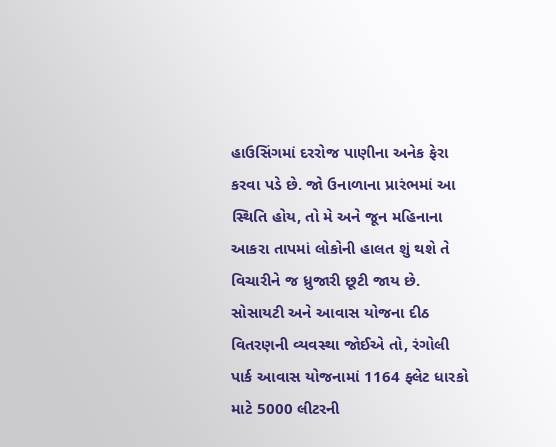હાઉસિંગમાં દરરોજ પાણીના અનેક ફેરા કરવા પડે છે. જો ઉનાળાના પ્રારંભમાં આ સ્થિતિ હોય, તો મે અને જૂન મહિનાના આકરા તાપમાં લોકોની હાલત શું થશે તે વિચારીને જ ધ્રુજારી છૂટી જાય છે. સોસાયટી અને આવાસ યોજના દીઠ વિતરણની વ્યવસ્થા જોઈએ તો, રંગોલી પાર્ક આવાસ યોજનામાં 1164 ફ્લેટ ધારકો માટે 5000 લીટરની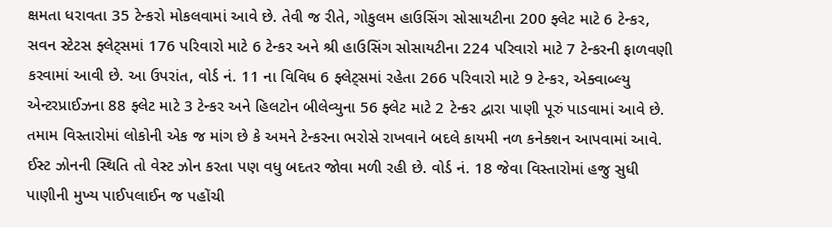ક્ષમતા ધરાવતા 35 ટેન્કરો મોકલવામાં આવે છે. તેવી જ રીતે, ગોકુલમ હાઉસિંગ સોસાયટીના 200 ફ્લેટ માટે 6 ટેન્કર, સવન સ્ટેટસ ફ્લેટ્સમાં 176 પરિવારો માટે 6 ટેન્કર અને શ્રી હાઉસિંગ સોસાયટીના 224 પરિવારો માટે 7 ટેન્કરની ફાળવણી કરવામાં આવી છે. આ ઉપરાંત, વોર્ડ નં. 11 ના વિવિધ 6 ફ્લેટ્સમાં રહેતા 266 પરિવારો માટે 9 ટેન્કર, એક્વાબ્લ્યુ એન્ટરપ્રાઈઝના 88 ફ્લેટ માટે 3 ટેન્કર અને હિલટોન બીલેવ્યુના 56 ફ્લેટ માટે 2 ટેન્કર દ્વારા પાણી પૂરું પાડવામાં આવે છે. તમામ વિસ્તારોમાં લોકોની એક જ માંગ છે કે અમને ટેન્કરના ભરોસે રાખવાને બદલે કાયમી નળ કનેક્શન આપવામાં આવે. ઈસ્ટ ઝોનની સ્થિતિ તો વેસ્ટ ઝોન કરતા પણ વધુ બદતર જોવા મળી રહી છે. વોર્ડ નં. 18 જેવા વિસ્તારોમાં હજુ સુધી પાણીની મુખ્ય પાઈપલાઈન જ પહોંચી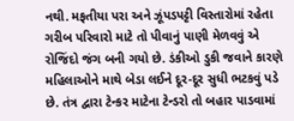નથી. મફતીયા પરા અને ઝૂંપડપટ્ટી વિસ્તારોમાં રહેતા ગરીબ પરિવારો માટે તો પીવાનું પાણી મેળવવું એ રોજિંદો જંગ બની ગયો છે. ડંકીઓ ડુકી જવાને કારણે મહિલાઓને માથે બેડા લઈને દૂર-દૂર સુધી ભટકવું પડે છે. તંત્ર દ્વારા ટેન્કર માટેના ટેન્ડરો તો બહાર પાડવામાં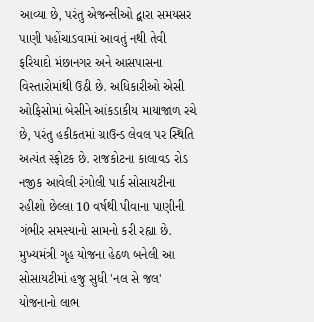આવ્યા છે, પરંતુ એજન્સીઓ દ્વારા સમયસર પાણી પહોંચાડવામાં આવતું નથી તેવી ફરિયાદો મંછાનગર અને આસપાસના વિસ્તારોમાંથી ઉઠી છે. અધિકારીઓ એસી ઓફિસોમાં બેસીને આંકડાકીય માયાજાળ રચે છે, પરંતુ હકીકતમાં ગ્રાઉન્ડ લેવલ પર સ્થિતિ અત્યંત સ્ફોટક છે. રાજકોટના કાલાવડ રોડ નજીક આવેલી રંગોલી પાર્ક સોસાયટીના રહીશો છેલ્લા 10 વર્ષથી પીવાના પાણીની ગંભીર સમસ્યાનો સામનો કરી રહ્યા છે. મુખ્યમંત્રી ગૃહ યોજના હેઠળ બનેલી આ સોસાયટીમાં હજુ સુધી 'નલ સે જલ' યોજનાનો લાભ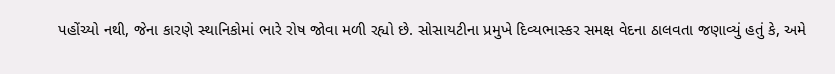પહોંચ્યો નથી, જેના કારણે સ્થાનિકોમાં ભારે રોષ જોવા મળી રહ્યો છે. સોસાયટીના પ્રમુખે દિવ્યભાસ્કર સમક્ષ વેદના ઠાલવતા જણાવ્યું હતું કે, અમે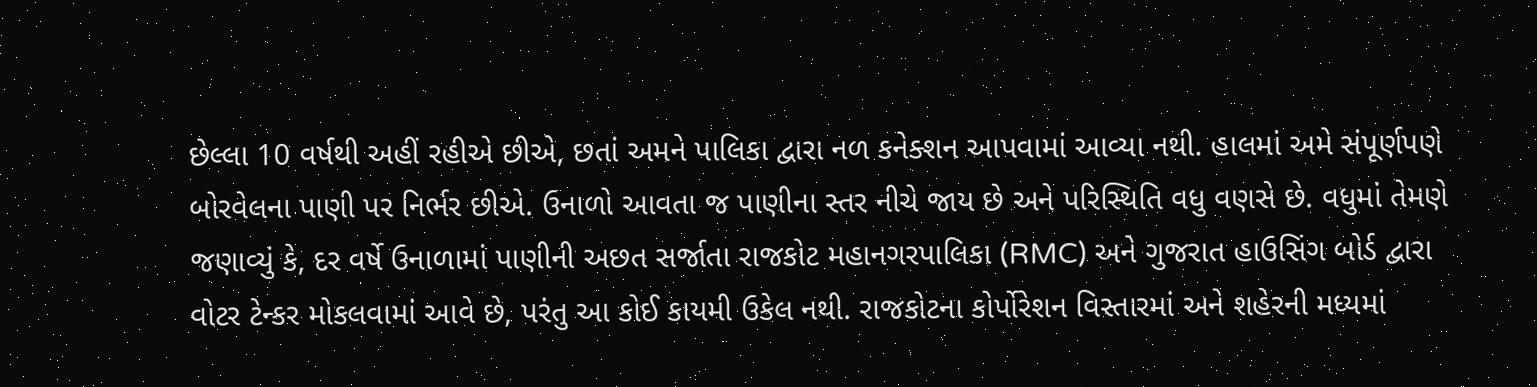છેલ્લા 10 વર્ષથી અહીં રહીએ છીએ, છતાં અમને પાલિકા દ્વારા નળ કનેક્શન આપવામાં આવ્યા નથી. હાલમાં અમે સંપૂર્ણપણે બોરવેલના પાણી પર નિર્ભર છીએ. ઉનાળો આવતા જ પાણીના સ્તર નીચે જાય છે અને પરિસ્થિતિ વધુ વણસે છે. વધુમાં તેમણે જણાવ્યું કે, દર વર્ષે ઉનાળામાં પાણીની અછત સર્જાતા રાજકોટ મહાનગરપાલિકા (RMC) અને ગુજરાત હાઉસિંગ બોર્ડ દ્વારા વોટર ટેન્કર મોકલવામાં આવે છે, પરંતુ આ કોઈ કાયમી ઉકેલ નથી. રાજકોટના કોર્પોરેશન વિસ્તારમાં અને શહેરની મધ્યમાં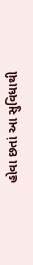હોવા છતાં આ સુવિધાથી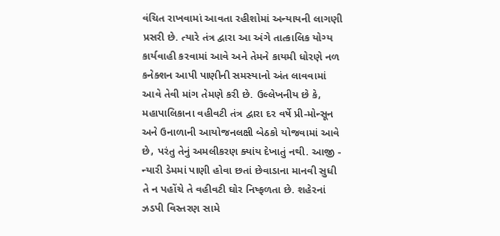વંચિત રાખવામાં આવતા રહીશોમાં અન્યાયની લાગણી પ્રસરી છે. ત્યારે તંત્ર દ્વારા આ અંગે તાત્કાલિક યોગ્ય કાર્યવાહી કરવામાં આવે અને તેમને કાયમી ધોરણે નળ કનેક્શન આપી પાણીની સમસ્યાનો અંત લાવવામાં આવે તેવી માંગ તેમણે કરી છે. ઉલ્લેખનીય છે કે, મહાપાલિકાના વહીવટી તંત્ર દ્વારા દર વર્ષે પ્રી-મોન્સૂન અને ઉનાળાની આયોજનલક્ષી બેઠકો યોજવામાં આવે છે, પરંતુ તેનું અમલીકરણ ક્યાંય દેખાતું નથી. આજી - ન્યારી ડેમમાં પાણી હોવા છતાં છેવાડાના માનવી સુધી તે ન પહોંચે તે વહીવટી ઘોર નિષ્ફળતા છે. શહેરનાં ઝડપી વિસ્તરણ સામે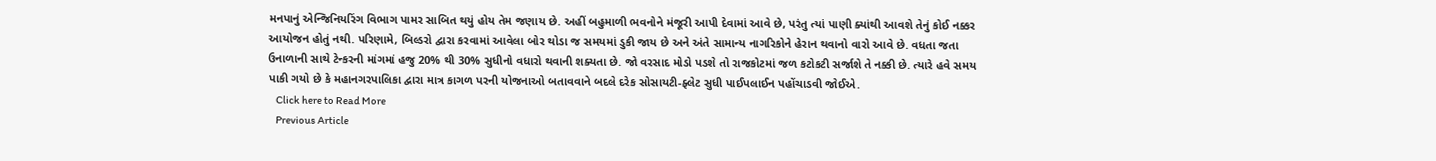મનપાનું એન્જિનિયરિંગ વિભાગ પામર સાબિત થયું હોય તેમ જણાય છે. અહીં બહુમાળી ભવનોને મંજૂરી આપી દેવામાં આવે છે, પરંતુ ત્યાં પાણી ક્યાંથી આવશે તેનું કોઈ નક્કર આયોજન હોતું નથી. પરિણામે, બિલ્ડરો દ્વારા કરવામાં આવેલા બોર થોડા જ સમયમાં ડુકી જાય છે અને અંતે સામાન્ય નાગરિકોને હેરાન થવાનો વારો આવે છે. વધતા જતા ઉનાળાની સાથે ટેન્કરની માંગમાં હજુ 20% થી 30% સુધીનો વધારો થવાની શક્યતા છે. જો વરસાદ મોડો પડશે તો રાજકોટમાં જળ કટોકટી સર્જાશે તે નક્કી છે. ત્યારે હવે સમય પાકી ગયો છે કે મહાનગરપાલિકા દ્વારા માત્ર કાગળ પરની યોજનાઓ બતાવવાને બદલે દરેક સોસાયટી-ફ્લેટ સુધી પાઈપલાઈન પહોંચાડવી જોઈએ.
    Click here to Read More
    Previous Article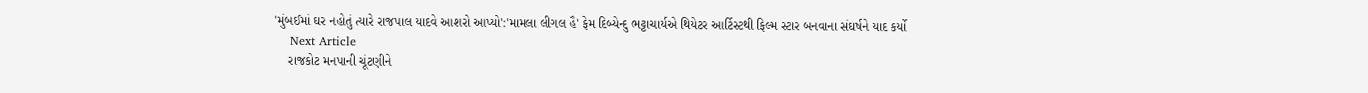'મુંબઈમાં ઘર નહોતું ત્યારે રાજપાલ યાદવે આશરો આપ્યો':'મામલા લીગલ હૈ' ફેમ દિબ્યેન્દુ ભટ્ટાચાર્યએ થિયેટર આર્ટિસ્ટથી ફિલ્મ સ્ટાર બનવાના સંઘર્ષને યાદ કર્યો
    Next Article
    રાજકોટ મનપાની ચૂંટણીને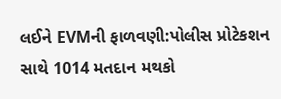લઈને EVMની ફાળવણી:પોલીસ પ્રોટેકશન સાથે 1014 મતદાન મથકો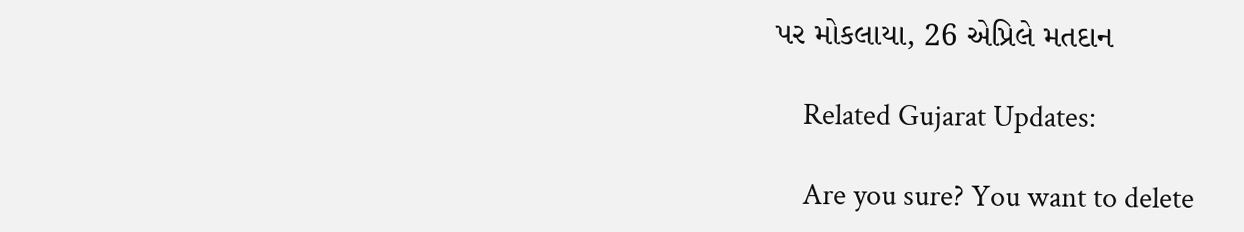પર મોકલાયા, 26 એપ્રિલે મતદાન

    Related Gujarat Updates:

    Are you sure? You want to delete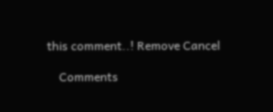this comment..! Remove Cancel

    Comments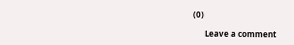(0)

      Leave a comment